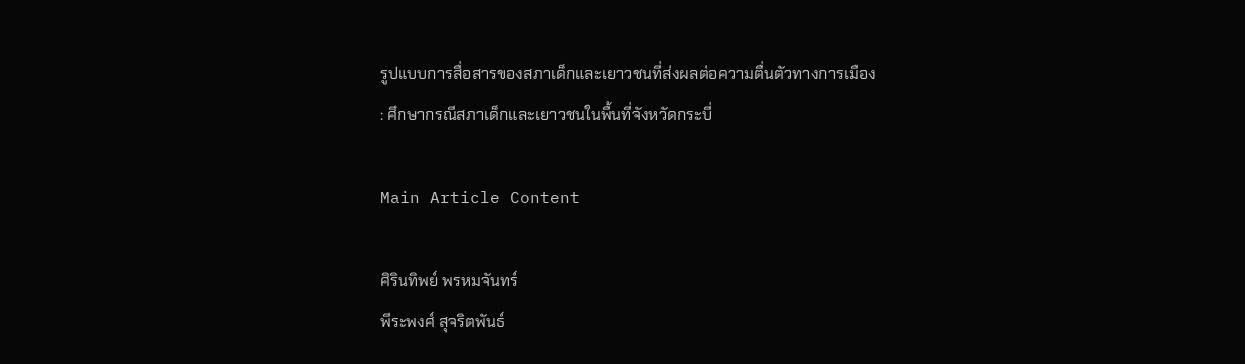รูปแบบการสื่อสารของสภาเด็กและเยาวชนที่ส่งผลต่อความตื่นตัวทางการเมือง : ศึกษากรณีสภาเด็กและเยาวชนในพื้นที่จังหวัดกระบี่

Main Article Content

ศิรินทิพย์ พรหมจันทร์
พีระพงศ์ สุจริตพันธ์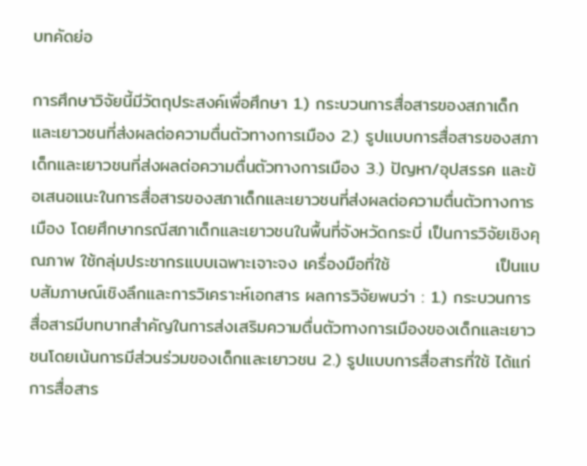บทคัดย่อ

การศึกษาวิจัยนี้มีวัตถุประสงค์เพื่อศึกษา 1.) กระบวนการสื่อสารของสภาเด็กและเยาวชนที่ส่งผลต่อความตื่นตัวทางการเมือง 2.) รูปแบบการสื่อสารของสภาเด็กและเยาวชนที่ส่งผลต่อความตื่นตัวทางการเมือง 3.) ปัญหา/อุปสรรค และข้อเสนอแนะในการสื่อสารของสภาเด็กและเยาวชนที่ส่งผลต่อความตื่นตัวทางการเมือง โดยศึกษากรณีสภาเด็กและเยาวชนในพื้นที่จังหวัดกระบี่ เป็นการวิจัยเชิงคุณภาพ ใช้กลุ่มประชากรแบบเฉพาะเจาะจง เครื่องมือที่ใช้                 เป็นแบบสัมภาษณ์เชิงลึกและการวิเคราะห์เอกสาร ผลการวิจัยพบว่า : 1.) กระบวนการสื่อสารมีบทบาทสำคัญในการส่งเสริมความตื่นตัวทางการเมืองของเด็กและเยาวชนโดยเน้นการมีส่วนร่วมของเด็กและเยาวชน 2.) รูปแบบการสื่อสารที่ใช้ ได้แก่ การสื่อสาร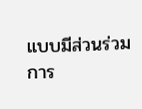แบบมีส่วนร่วม การ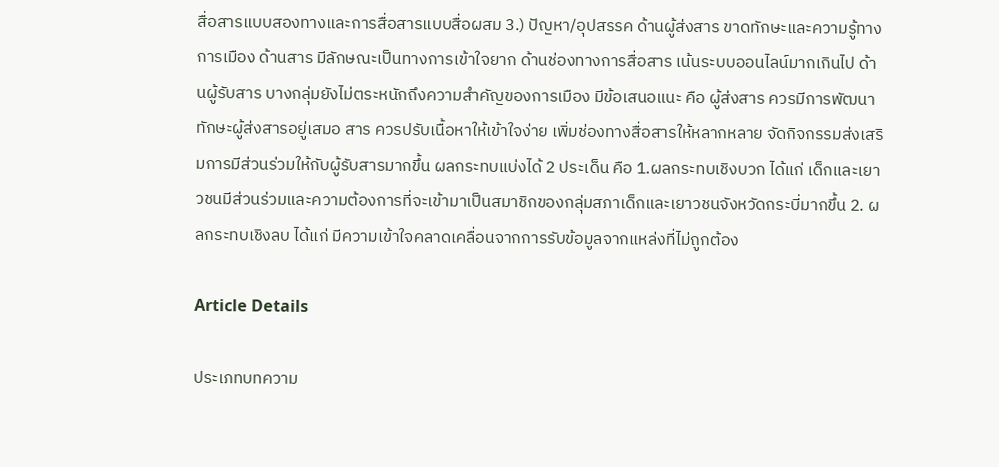สื่อสารแบบสองทางและการสื่อสารแบบสื่อผสม 3.) ปัญหา/อุปสรรค ด้านผู้ส่งสาร ขาดทักษะและความรู้ทางการเมือง ด้านสาร มีลักษณะเป็นทางการเข้าใจยาก ด้านช่องทางการสื่อสาร เน้นระบบออนไลน์มากเกินไป ด้านผู้รับสาร บางกลุ่มยังไม่ตระหนักถึงความสำคัญของการเมือง มีข้อเสนอแนะ คือ ผู้ส่งสาร ควรมีการพัฒนาทักษะผู้ส่งสารอยู่เสมอ สาร ควรปรับเนื้อหาให้เข้าใจง่าย เพิ่มช่องทางสื่อสารให้หลากหลาย จัดกิจกรรมส่งเสริมการมีส่วนร่วมให้กับผู้รับสารมากขึ้น ผลกระทบแบ่งได้ 2 ประเด็น คือ 1.ผลกระทบเชิงบวก ได้แก่ เด็กและเยาวชนมีส่วนร่วมและความต้องการที่จะเข้ามาเป็นสมาชิกของกลุ่มสภาเด็กและเยาวชนจังหวัดกระบี่มากขึ้น 2. ผลกระทบเชิงลบ ได้แก่ มีความเข้าใจคลาดเคลื่อนจากการรับข้อมูลจากแหล่งที่ไม่ถูกต้อง

Article Details

ประเภทบทความ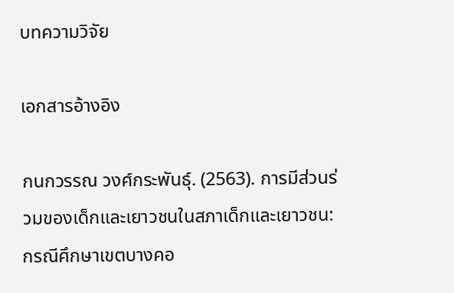บทความวิจัย

เอกสารอ้างอิง

กนกวรรณ วงศ์กระพันธุ์. (2563). การมีส่วนร่วมของเด็กและเยาวชนในสภาเด็กและเยาวชน: กรณีศึกษาเขตบางคอ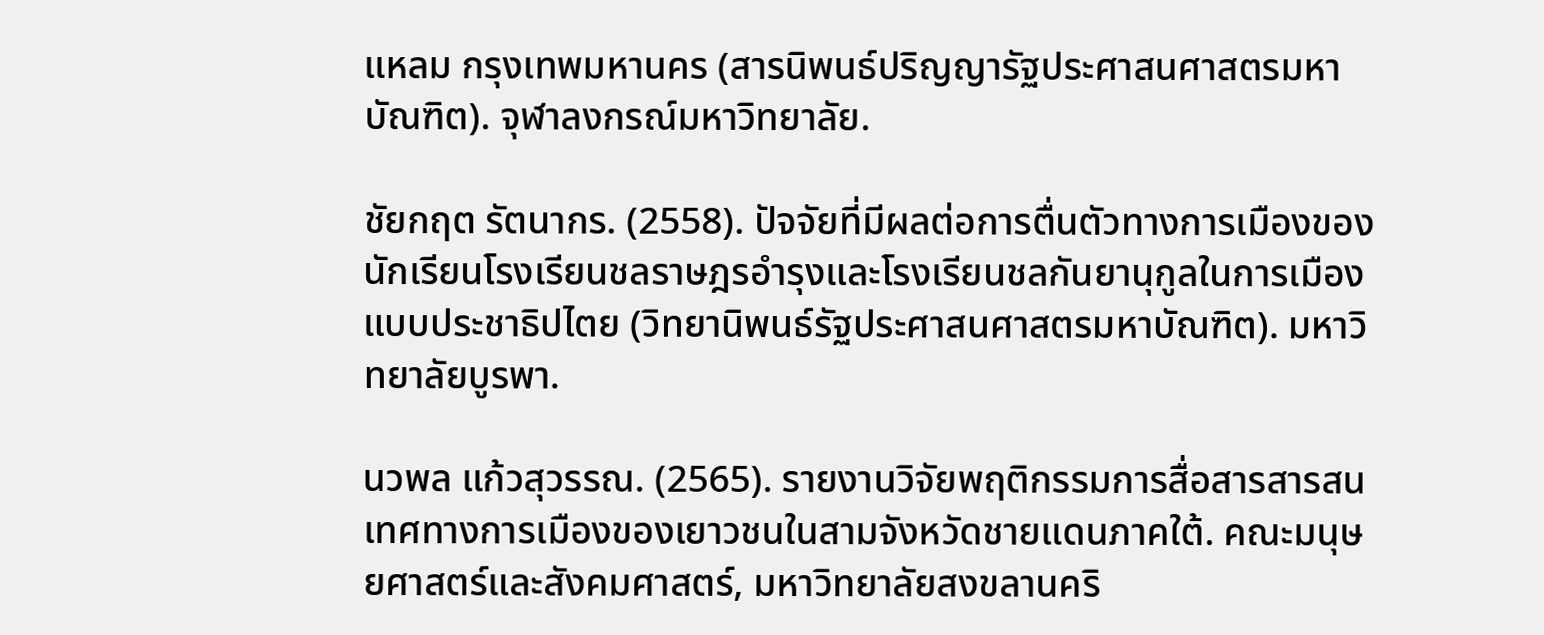แหลม กรุงเทพมหานคร (สารนิพนธ์ปริญญารัฐประศาสนศาสตรมหาบัณฑิต). จุฬาลงกรณ์มหาวิทยาลัย.

ชัยกฤต รัตนากร. (2558). ปัจจัยที่มีผลต่อการตื่นตัวทางการเมืองของนักเรียนโรงเรียนชลราษฎรอำรุงและโรงเรียนชลกันยานุกูลในการเมืองแบบประชาธิปไตย (วิทยานิพนธ์รัฐประศาสนศาสตรมหาบัณฑิต). มหาวิทยาลัยบูรพา.

นวพล แก้วสุวรรณ. (2565). รายงานวิจัยพฤติกรรมการสื่อสารสารสนเทศทางการเมืองของเยาวชนในสามจังหวัดชายแดนภาคใต้. คณะมนุษยศาสตร์และสังคมศาสตร์, มหาวิทยาลัยสงขลานคริ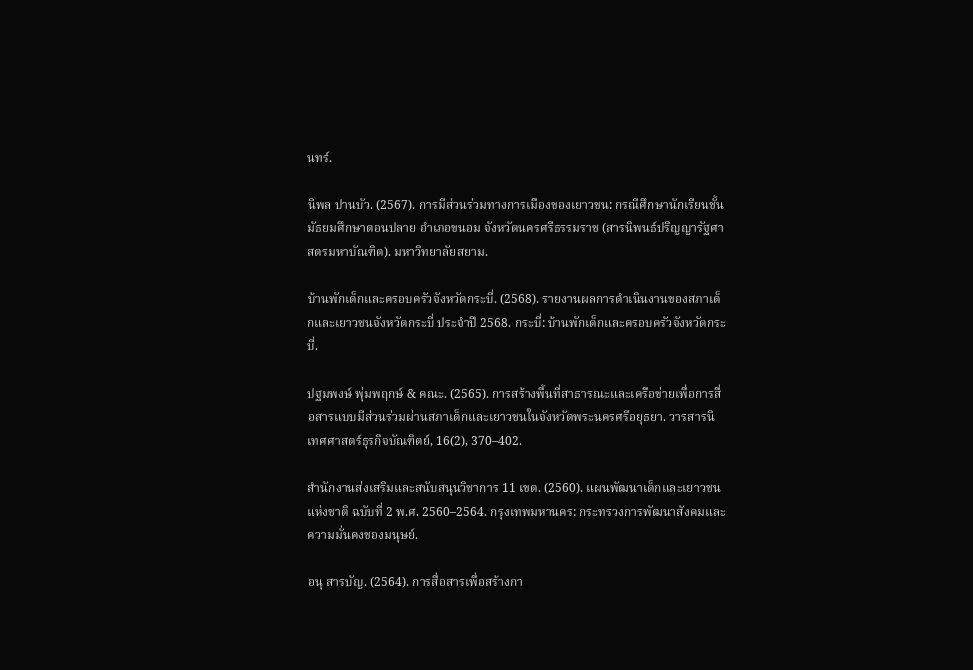นทร์.

นิพล ปานบัว. (2567). การมีส่วนร่วมทางการเมืองของเยาวชน: กรณีศึกษานักเรียนชั้นมัธยมศึกษาตอนปลาย อำเภอขนอม จังหวัดนครศรีธรรมราช (สารนิพนธ์ปริญญารัฐศาสตรมหาบัณฑิต). มหาวิทยาลัยสยาม.

บ้านพักเด็กและครอบครัวจังหวัดกระบี่. (2568). รายงานผลการดำเนินงานของสภาเด็กและเยาวชนจังหวัดกระบี่ ประจำปี 2568. กระบี่: บ้านพักเด็กและครอบครัวจังหวัดกระบี่.

ปฐมพงษ์ พุ่มพฤกษ์ & คณะ. (2565). การสร้างพื้นที่สาธารณะและเครือข่ายเพื่อการสื่อสารแบบมีส่วนร่วมผ่านสภาเด็กและเยาวชนในจังหวัดพระนครศรีอยุธยา. วารสารนิเทศศาสตร์ธุรกิจบัณฑิตย์, 16(2), 370–402.

สำนักงานส่งเสริมและสนับสนุนวิชาการ 11 เขต. (2560). แผนพัฒนาเด็กและเยาวชนแห่งชาติ ฉบับที่ 2 พ.ศ. 2560–2564. กรุงเทพมหานคร: กระทรวงการพัฒนาสังคมและความมั่นคงของมนุษย์.

อนุ สารบัญ. (2564). การสื่อสารเพื่อสร้างกา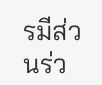รมีส่วนร่ว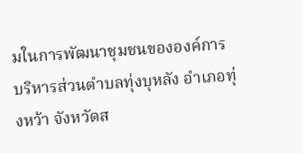มในการพัฒนาชุมชนขององค์การบริหารส่วนตําบลทุ่งบุหลัง อําเภอทุ่งหว้า จังหวัดส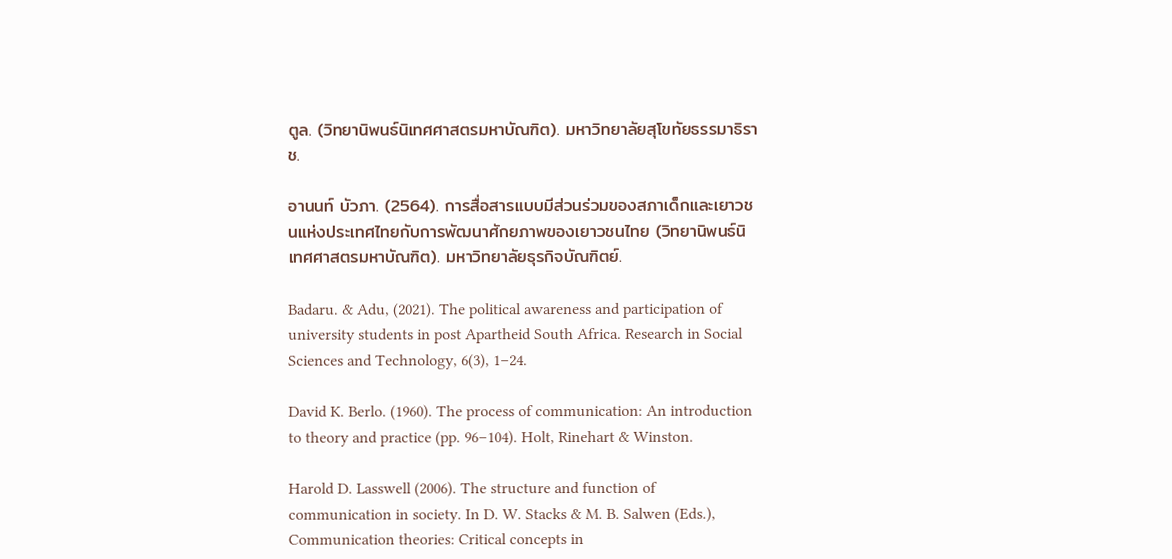ตูล. (วิทยานิพนธ์นิเทศศาสตรมหาบัณฑิต). มหาวิทยาลัยสุโขทัยธรรมาธิราช.

อานนท์ บัวภา. (2564). การสื่อสารแบบมีส่วนร่วมของสภาเด็กและเยาวชนแห่งประเทศไทยกับการพัฒนาศักยภาพของเยาวชนไทย (วิทยานิพนธ์นิเทศศาสตรมหาบัณฑิต). มหาวิทยาลัยธุรกิจบัณฑิตย์.

Badaru. & Adu, (2021). The political awareness and participation of university students in post Apartheid South Africa. Research in Social Sciences and Technology, 6(3), 1–24.

David K. Berlo. (1960). The process of communication: An introduction to theory and practice (pp. 96–104). Holt, Rinehart & Winston.

Harold D. Lasswell (2006). The structure and function of communication in society. In D. W. Stacks & M. B. Salwen (Eds.), Communication theories: Critical concepts in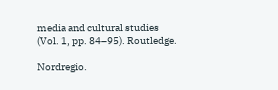media and cultural studies (Vol. 1, pp. 84–95). Routledge.

Nordregio.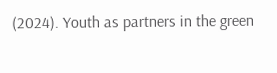(2024). Youth as partners in the green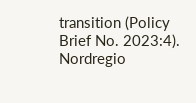transition (Policy Brief No. 2023:4). Nordregio